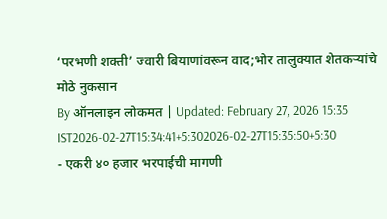‘परभणी शक्ती’ ज्वारी बियाणांवरून वाद;भोर तालुक्यात शेतकऱ्यांचे मोठे नुकसान
By ऑनलाइन लोकमत | Updated: February 27, 2026 15:35 IST2026-02-27T15:34:41+5:302026-02-27T15:35:50+5:30
- एकरी ४० हजार भरपाईची मागणी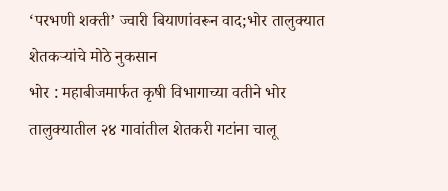‘परभणी शक्ती’ ज्वारी बियाणांवरून वाद;भोर तालुक्यात शेतकऱ्यांचे मोठे नुकसान
भोर : महाबीजमार्फत कृषी विभागाच्या वतीने भोर तालुक्यातील २४ गावांतील शेतकरी गटांना चालू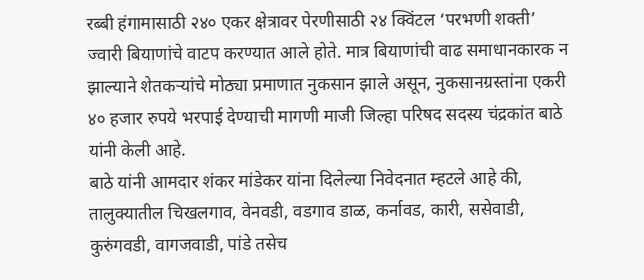रब्बी हंगामासाठी २४० एकर क्षेत्रावर पेरणीसाठी २४ क्विंटल ‘परभणी शक्ती’ ज्वारी बियाणांचे वाटप करण्यात आले होते. मात्र बियाणांची वाढ समाधानकारक न झाल्याने शेतकऱ्यांचे मोठ्या प्रमाणात नुकसान झाले असून, नुकसानग्रस्तांना एकरी ४० हजार रुपये भरपाई देण्याची मागणी माजी जिल्हा परिषद सदस्य चंद्रकांत बाठे यांनी केली आहे.
बाठे यांनी आमदार शंकर मांडेकर यांना दिलेल्या निवेदनात म्हटले आहे की, तालुक्यातील चिखलगाव, वेनवडी, वडगाव डाळ, कर्नावड, कारी, ससेवाडी, कुरुंगवडी, वागजवाडी, पांडे तसेच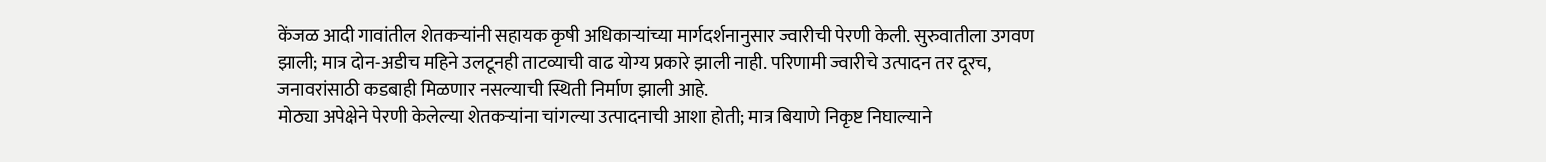केंजळ आदी गावांतील शेतकऱ्यांनी सहायक कृषी अधिकाऱ्यांच्या मार्गदर्शनानुसार ज्वारीची पेरणी केली. सुरुवातीला उगवण झाली; मात्र दोन-अडीच महिने उलटूनही ताटव्याची वाढ योग्य प्रकारे झाली नाही. परिणामी ज्वारीचे उत्पादन तर दूरच, जनावरांसाठी कडबाही मिळणार नसल्याची स्थिती निर्माण झाली आहे.
मोठ्या अपेक्षेने पेरणी केलेल्या शेतकऱ्यांना चांगल्या उत्पादनाची आशा होती; मात्र बियाणे निकृष्ट निघाल्याने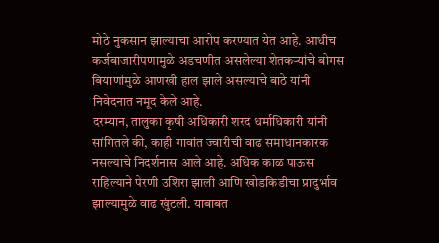मोठे नुकसान झाल्याचा आरोप करण्यात येत आहे. आधीच कर्जबाजारीपणामुळे अडचणीत असलेल्या शेतकऱ्यांचे बोगस बियाणांमुळे आणखी हाल झाले असल्याचे बाठे यांनी निवेदनात नमूद केले आहे.
दरम्यान, तालुका कृषी अधिकारी शरद धर्माधिकारी यांनी सांगितले की, काही गावांत ज्वारीची वाढ समाधानकारक नसल्याचे निदर्शनास आले आहे. अधिक काळ पाऊस राहिल्याने पेरणी उशिरा झाली आणि खोडकिडीचा प्रादुर्भाव झाल्यामुळे वाढ खुंटली. याबाबत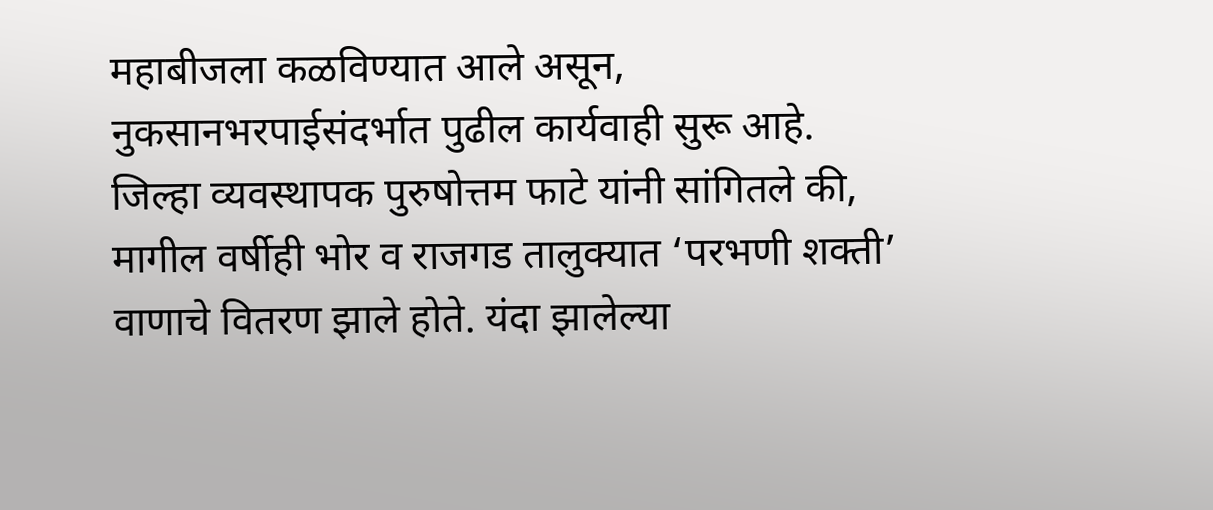महाबीजला कळविण्यात आले असून, नुकसानभरपाईसंदर्भात पुढील कार्यवाही सुरू आहे.
जिल्हा व्यवस्थापक पुरुषोत्तम फाटे यांनी सांगितले की, मागील वर्षीही भोर व राजगड तालुक्यात ‘परभणी शक्ती’ वाणाचे वितरण झाले होते. यंदा झालेल्या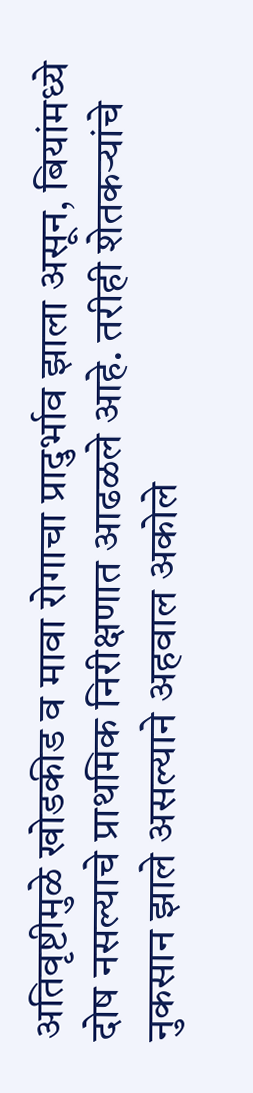अतिवृष्टीमुळे खोडकीड व मावा रोगाचा प्रादुर्भाव झाला असून, बियांमध्ये दोष नसल्याचे प्राथमिक निरीक्षणात आढळले आहे. तरीही शेतकऱ्यांचे नुकसान झाले असल्याने अहवाल अकोले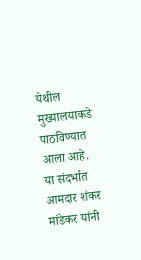येथील मुख्यालयाकडे पाठविण्यात आला आहे. या संदर्भात आमदार शंकर मांडेकर यांनी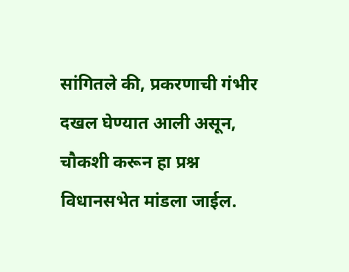सांगितले की, प्रकरणाची गंभीर दखल घेण्यात आली असून, चौकशी करून हा प्रश्न विधानसभेत मांडला जाईल.